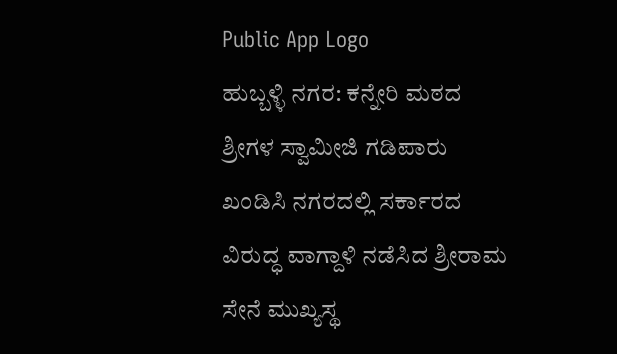Public App Logo
ಹುಬ್ಬಳ್ಳಿ ನಗರ: ಕನ್ನೇರಿ ಮಠದ ಶ್ರೀಗಳ ಸ್ವಾಮೀಜಿ ಗಡಿಪಾರು ಖಂಡಿಸಿ ನಗರದಲ್ಲಿ ಸರ್ಕಾರದ ವಿರುದ್ಧ ವಾಗ್ದಾಳಿ ನಡೆಸಿದ ಶ್ರೀರಾಮ ಸೇನೆ ಮುಖ್ಯಸ್ಥ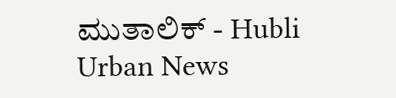ಮುತಾಲಿಕ್ - Hubli Urban News